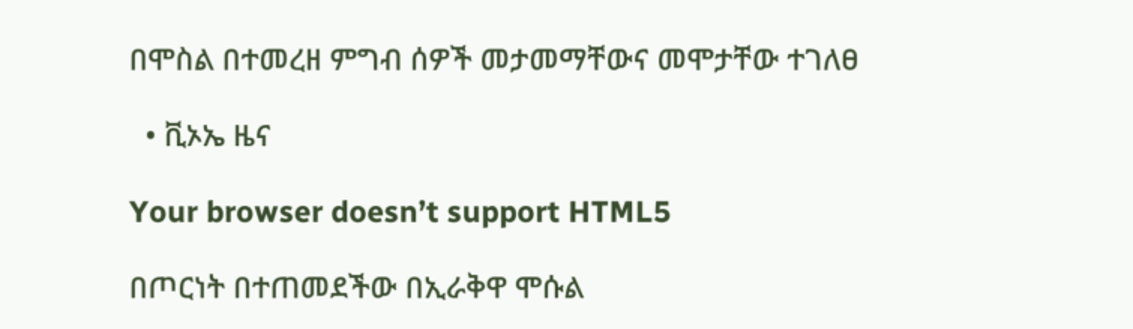በሞስል በተመረዘ ምግብ ሰዎች መታመማቸውና መሞታቸው ተገለፀ

  • ቪኦኤ ዜና

Your browser doesn’t support HTML5

በጦርነት በተጠመደችው በኢራቅዋ ሞሱል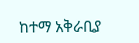ከተማ አቅራቢያ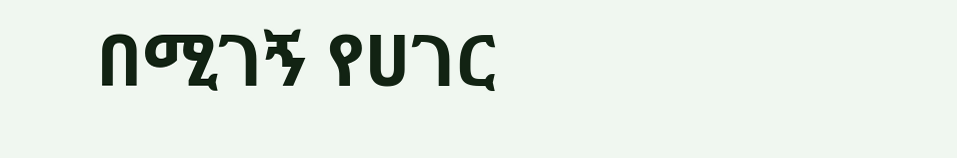በሚገኝ የሀገር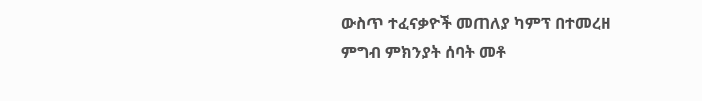ውስጥ ተፈናቃዮች መጠለያ ካምፕ በተመረዘ ምግብ ምክንያት ሰባት መቶ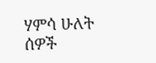ሃምሳ ሁለት ሰዎች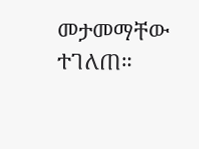መታመማቸው ተገለጠ።